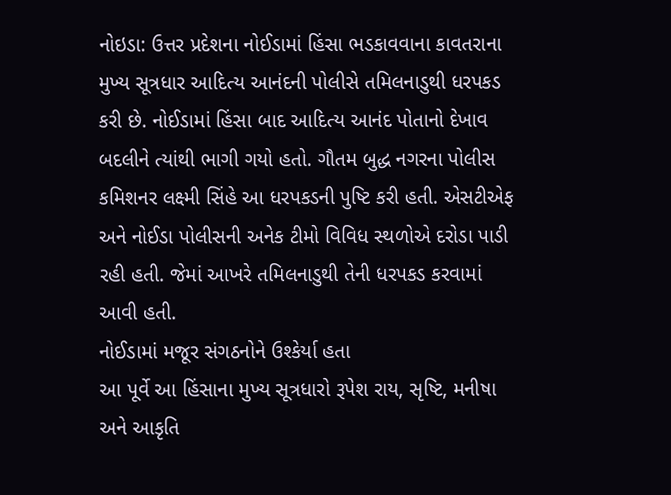નોઇડા: ઉત્તર પ્રદેશના નોઈડામાં હિંસા ભડકાવવાના કાવતરાના મુખ્ય સૂત્રધાર આદિત્ય આનંદની પોલીસે તમિલનાડુથી ધરપકડ કરી છે. નોઈડામાં હિંસા બાદ આદિત્ય આનંદ પોતાનો દેખાવ બદલીને ત્યાંથી ભાગી ગયો હતો. ગૌતમ બુદ્ધ નગરના પોલીસ કમિશનર લક્ષ્મી સિંહે આ ધરપકડની પુષ્ટિ કરી હતી. એસટીએફ અને નોઈડા પોલીસની અનેક ટીમો વિવિધ સ્થળોએ દરોડા પાડી રહી હતી. જેમાં આખરે તમિલનાડુથી તેની ધરપકડ કરવામાં આવી હતી.
નોઈડામાં મજૂર સંગઠનોને ઉશ્કેર્યા હતા
આ પૂર્વે આ હિંસાના મુખ્ય સૂત્રધારો રૂપેશ રાય, સૃષ્ટિ, મનીષા અને આકૃતિ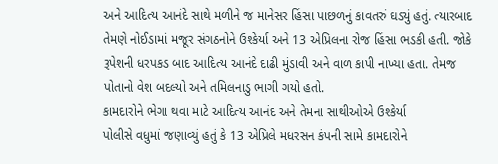અને આદિત્ય આનંદે સાથે મળીને જ માનેસર હિંસા પાછળનું કાવતરું ઘડ્યું હતું. ત્યારબાદ તેમણે નોઈડામાં મજૂર સંગઠનોને ઉશ્કેર્યા અને 13 એપ્રિલના રોજ હિંસા ભડકી હતી. જોકે રૂપેશની ધરપકડ બાદ આદિત્ય આનંદે દાઢી મુંડાવી અને વાળ કાપી નાખ્યા હતા. તેમજ પોતાનો વેશ બદલ્યો અને તમિલનાડુ ભાગી ગયો હતો.
કામદારોને ભેગા થવા માટે આદિત્ય આનંદ અને તેમના સાથીઓએ ઉશ્કેર્યા
પોલીસે વધુમાં જણાવ્યું હતું કે 13 એપ્રિલે મધરસન કંપની સામે કામદારોને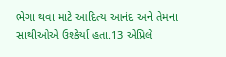ભેગા થવા માટે આદિત્ય આનંદ અને તેમના સાથીઓએ ઉશ્કેર્યા હતા.13 એપ્રિલે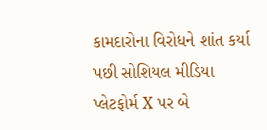કામદારોના વિરોધને શાંત કર્યા પછી સોશિયલ મીડિયા પ્લેટફોર્મ X પર બે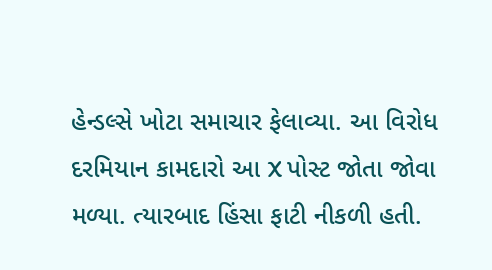હેન્ડલ્સે ખોટા સમાચાર ફેલાવ્યા. આ વિરોધ દરમિયાન કામદારો આ X પોસ્ટ જોતા જોવા મળ્યા. ત્યારબાદ હિંસા ફાટી નીકળી હતી.